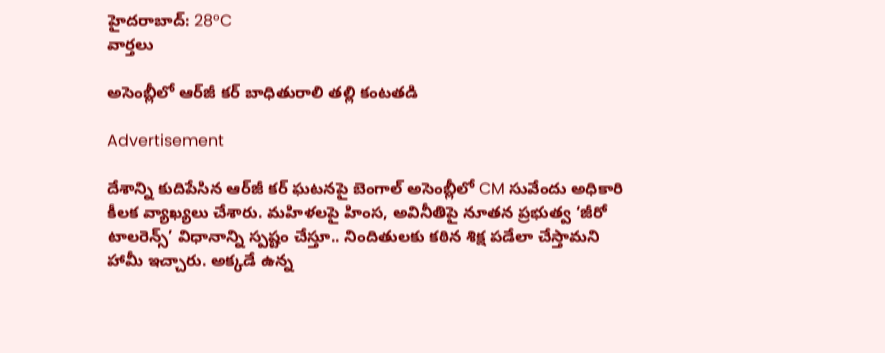హైదరాబాద్: 28°C
వార్తలు

అసెంబ్లీలో ఆర్‌‌జీ కర్ బాధితురాలి తల్లి కంటతడి

Advertisement

దేశాన్ని కుదిపేసిన ఆర్‌‌జీ కర్ ఘటనపై బెంగాల్ అసెంబ్లీలో CM సువేందు అధికారి కీలక వ్యాఖ్యలు చేశారు. మహిళలపై హింస, అవినీతిపై నూతన ప్రభుత్వ ‘జీరో టాలరెన్స్’ విధానాన్ని స్పష్టం చేస్తూ.. నిందితులకు కఠిన శిక్ష పడేలా చేస్తామని హామీ ఇచ్చారు. అక్కడే ఉన్న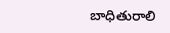బాధితురాలి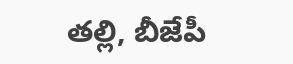తల్లి, బీజేపీ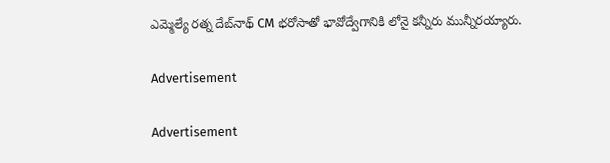ఎమ్మెల్యే రత్న దేబ్‌నాథ్ CM భరోసాతో భావోద్వేగానికి లోనై కన్నీరు మున్నీరయ్యారు.

Advertisement

Advertisement